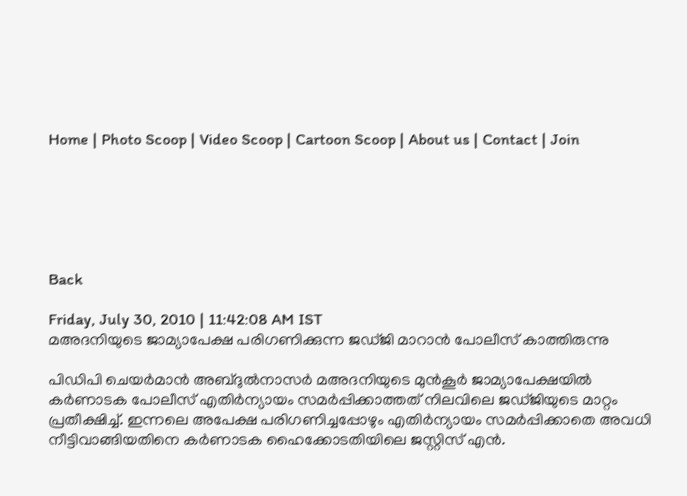Home | Photo Scoop | Video Scoop | Cartoon Scoop | About us | Contact | Join






Back

Friday, July 30, 2010 | 11:42:08 AM IST
മഅദനിയുടെ ജാമ്യാപേക്ഷ പരിഗണിക്കുന്ന ജഡ്‌ജി മാറാന്‍ പോലീസ്‌ കാത്തിരുന്നു

പിഡിപി ചെയര്‍മാന്‍ അബ്‌ദുല്‍നാസര്‍ മഅദനിയുടെ മുന്‍കൂര്‍ ജാമ്യാപേക്ഷയില്‍ കര്‍ണാടക പോലീസ്‌ എതിര്‍ന്യായം സമര്‍പ്പിക്കാത്തത്‌ നിലവിലെ ജഡ്‌ജിയുടെ മാറ്റം പ്രതീക്ഷിച്ച്‌. ഇന്നലെ അപേക്ഷ പരിഗണിച്ചപ്പോഴും എതിര്‍ന്യായം സമര്‍പ്പിക്കാതെ അവധി നീട്ടിവാങ്ങിയതിനെ കര്‍ണാടക ഹൈക്കോടതിയിലെ ജസ്റ്റിസ്‌ എന്‍.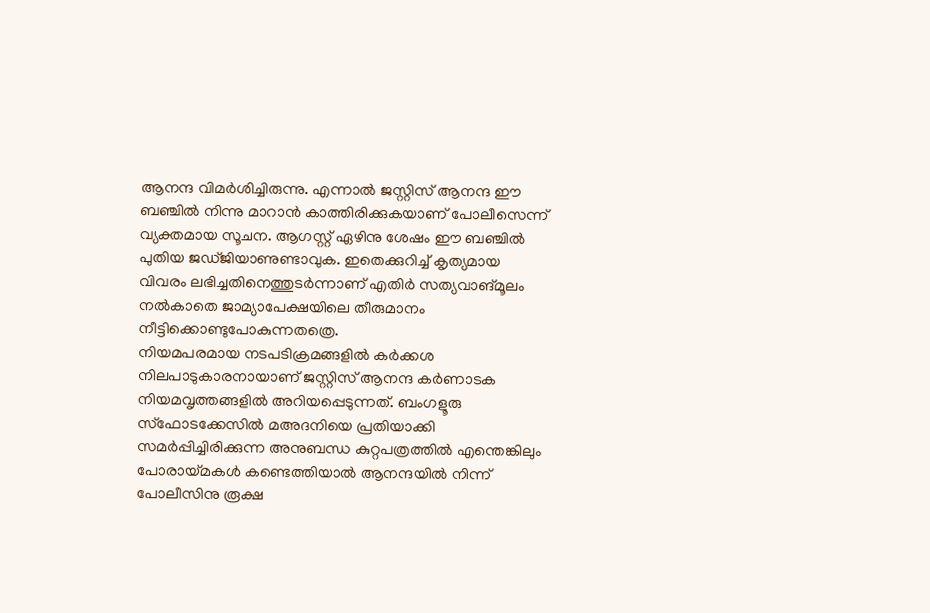ആനന്ദ വിമര്‍ശിച്ചിരുന്നു. എന്നാല്‍ ജസ്റ്റിസ്‌ ആനന്ദ ഈ ബഞ്ചില്‍ നിന്നു മാറാന്‍ കാത്തിരിക്കുകയാണ്‌ പോലീസെന്ന്‌ വ്യക്തമായ സൂചന. ആഗസ്റ്റ്‌ ഏഴിനു ശേഷം ഈ ബഞ്ചില്‍ പുതിയ ജഡ്‌ജിയാണുണ്ടാവുക. ഇതെക്കുറിച്ച്‌ കൃത്യമായ വിവരം ലഭിച്ചതിനെത്തുടര്‍ന്നാണ്‌ എതിര്‍ സത്യവാങ്‌മൂലം നല്‍കാതെ ജാമ്യാപേക്ഷയിലെ തീരുമാനം നീട്ടിക്കൊണ്ടുപോകുന്നതത്രെ.
നിയമപരമായ നടപടിക്രമങ്ങളില്‍ കര്‍ക്കശ നിലപാടുകാരനായാണ്‌ ജസ്റ്റിസ്‌ ആനന്ദ കര്‍ണാടക നിയമവൃത്തങ്ങളില്‍ അറിയപ്പെടുന്നത്‌. ബംഗളൂരു സ്‌ഫോടക്കേസില്‍ മഅദനിയെ പ്രതിയാക്കി സമര്‍പ്പിച്ചിരിക്കുന്ന അനുബന്ധ കുറ്റപത്രത്തില്‍ എന്തെങ്കിലും പോരായ്‌മകള്‍ കണ്ടെത്തിയാല്‍ ആനന്ദയില്‍ നിന്ന്‌ പോലീസിനു രൂക്ഷ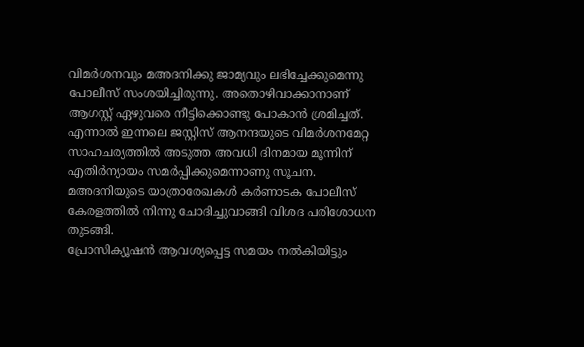വിമര്‍ശനവും മഅദനിക്കു ജാമ്യവും ലഭിച്ചേക്കുമെന്നു പോലീസ്‌ സംശയിച്ചിരുന്നു. അതൊഴിവാക്കാനാണ്‌ ആഗസ്റ്റ്‌ ഏഴുവരെ നീട്ടിക്കൊണ്ടു പോകാന്‍ ശ്രമിച്ചത്‌. എന്നാല്‍ ഇന്നലെ ജസ്റ്റിസ്‌ ആനന്ദയുടെ വിമര്‍ശനമേറ്റ സാഹചര്യത്തില്‍ അടുത്ത അവധി ദിനമായ മൂന്നിന്‌ എതിര്‍ന്യായം സമര്‍പ്പിക്കുമെന്നാണു സൂചന. മഅദനിയുടെ യാത്രാരേഖകള്‍ കര്‍ണാടക പോലീസ്‌ കേരളത്തില്‍ നിന്നു ചോദിച്ചുവാങ്ങി വിശദ പരിശോധന തുടങ്ങി.
പ്രോസിക്യൂഷന്‍ ആവശ്യപ്പെട്ട സമയം നല്‍കിയിട്ടും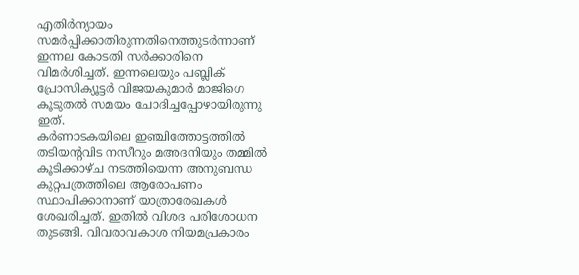എതിര്‍ന്യായം സമര്‍പ്പിക്കാതിരുന്നതിനെത്തുടര്‍ന്നാണ്‌ ഇന്നല കോടതി സര്‍ക്കാരിനെ വിമര്‍ശിച്ചത്‌. ഇന്നലെയും പബ്ലിക്‌ പ്രോസിക്യൂട്ടര്‍ വിജയകുമാര്‍ മാജിഗെ കൂടുതല്‍ സമയം ചോദിച്ചപ്പോഴായിരുന്നു ഇത്‌.
കര്‍ണാടകയിലെ ഇഞ്ചിത്തോട്ടത്തില്‍ തടിയന്റവിട നസീറും മഅദനിയും തമ്മില്‍ കൂടിക്കാഴ്‌ച നടത്തിയെന്ന അനുബന്ധ കുറ്റപത്രത്തിലെ ആരോപണം സ്ഥാപിക്കാനാണ്‌ യാത്രാരേഖകള്‍ ശേഖരിച്ചത്‌. ഇതില്‍ വിശദ പരിശോധന തുടങ്ങി. വിവരാവകാശ നിയമപ്രകാരം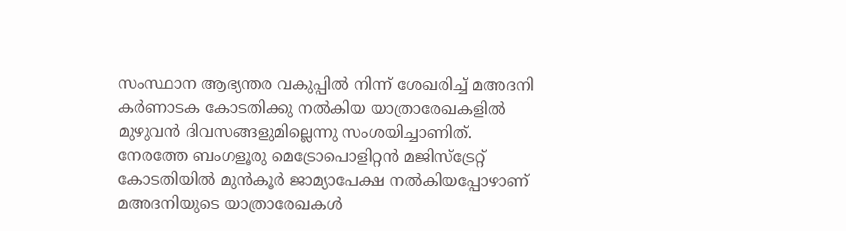സംസ്ഥാന ആഭ്യന്തര വകുപ്പില്‍ നിന്ന്‌ ശേഖരിച്ച്‌ മഅദനി കര്‍ണാടക കോടതിക്കു നല്‍കിയ യാത്രാരേഖകളില്‍ മുഴുവന്‍ ദിവസങ്ങളുമില്ലെന്നു സംശയിച്ചാണിത്‌.
നേരത്തേ ബംഗളൂരു മെട്രോപൊളിറ്റന്‍ മജിസ്‌ട്രേറ്റ്‌ കോടതിയില്‍ മുന്‍കൂര്‍ ജാമ്യാപേക്ഷ നല്‍കിയപ്പോഴാണ്‌ മഅദനിയുടെ യാത്രാരേഖകള്‍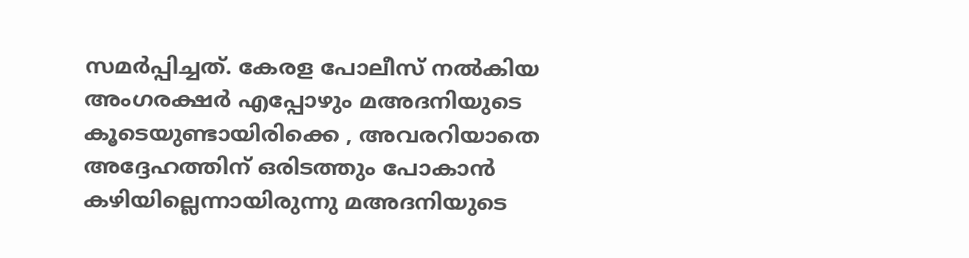സമര്‍പ്പിച്ചത്‌. കേരള പോലീസ്‌ നല്‍കിയ അംഗരക്ഷര്‍ എപ്പോഴും മഅദനിയുടെ കൂടെയുണ്ടായിരിക്കെ , അവരറിയാതെ അദ്ദേഹത്തിന്‌ ഒരിടത്തും പോകാന്‍ കഴിയില്ലെന്നായിരുന്നു മഅദനിയുടെ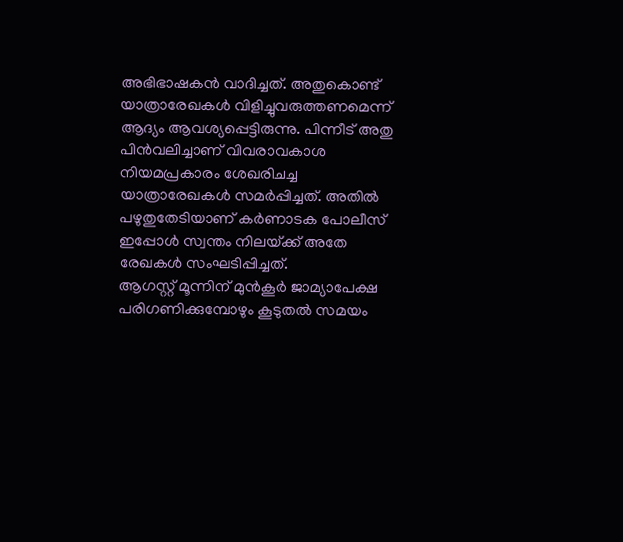അഭിഭാഷകന്‍ വാദിച്ചത്‌. അതുകൊണ്ട്‌ യാത്രാരേഖകള്‍ വിളിച്ചുവരുത്തണമെന്ന്‌ ആദ്യം ആവശ്യപ്പെട്ടിരുന്നു. പിന്നീട്‌ അതു പിന്‍വലിച്ചാണ്‌ വിവരാവകാശ നിയമപ്രകാരം ശേഖരിചച്ച യാത്രാരേഖകള്‍ സമര്‍പ്പിച്ചത്‌. അതില്‍ പഴുതുതേടിയാണ്‌ കര്‍ണാടക പോലീസ്‌ ഇപ്പോള്‍ സ്വന്തം നിലയ്‌ക്ക്‌ അതേ രേഖകള്‍ സംഘടിപ്പിച്ചത്‌.
ആഗസ്റ്റ്‌ മൂന്നിന്‌ മുന്‍കൂര്‍ ജാമ്യാപേക്ഷ പരിഗണിക്കുമ്പോഴും കൂടുതല്‍ സമയം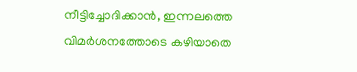നീട്ടിച്ചോദിക്കാന്‍, ഇന്നലത്തെ വിമര്‍ശനത്തോടെ കഴിയാതെ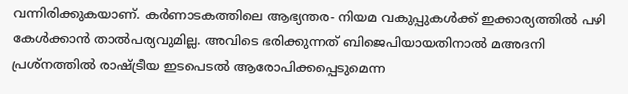വന്നിരിക്കുകയാണ്‌. കര്‍ണാടകത്തിലെ ആഭ്യന്തര- നിയമ വകുപ്പുകള്‍ക്ക്‌ ഇക്കാര്യത്തില്‍ പഴി കേള്‍ക്കാന്‍ താല്‍പര്യവുമില്ല. അവിടെ ഭരിക്കുന്നത്‌ ബിജെപിയായതിനാല്‍ മഅദനി പ്രശ്‌നത്തില്‍ രാഷ്‌ട്രീയ ഇടപെടല്‍ ആരോപിക്കപ്പെടുമെന്ന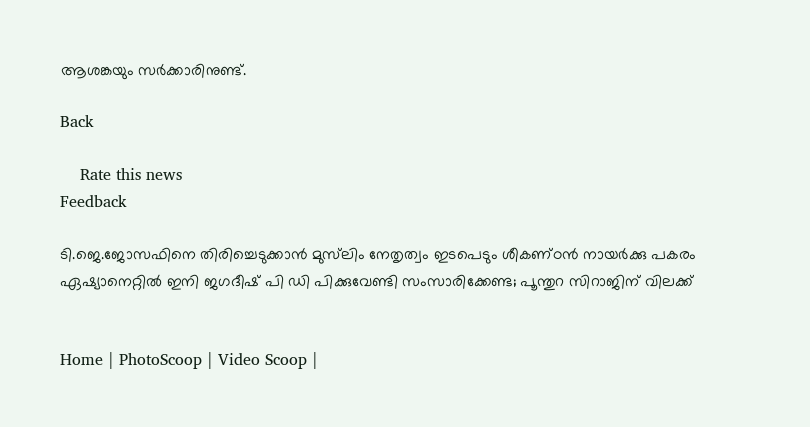ആശങ്കയും സര്‍ക്കാരിനുണ്ട്‌.

Back

    Rate this news
Feedback

ടി.ജെ.ജോസഫിനെ തിരിച്ചെടുക്കാന്‍ മുസ്‌ലിം നേതൃത്വം ഇടപെടും ശീകണ്‌ഠന്‍ നായര്‍ക്കു പകരം ഏഷ്യാനെറ്റില്‍ ഇനി ജഗദീഷ്‌ പി ഡി പിക്കുവേണ്ടി സംസാരിക്കേണ്ട; പൂന്തുറ സിറാജിന്‌ വിലക്ക്‌


Home | PhotoScoop | Video Scoop |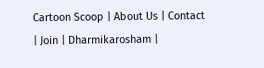Cartoon Scoop | About Us | Contact | Join | Dharmikarosham |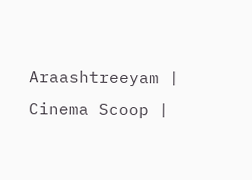Araashtreeyam | Cinema Scoop |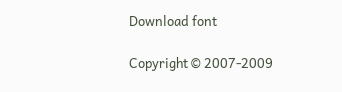Download font

Copyright © 2007-2009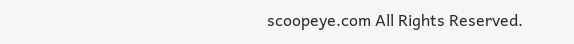scoopeye.com All Rights Reserved.